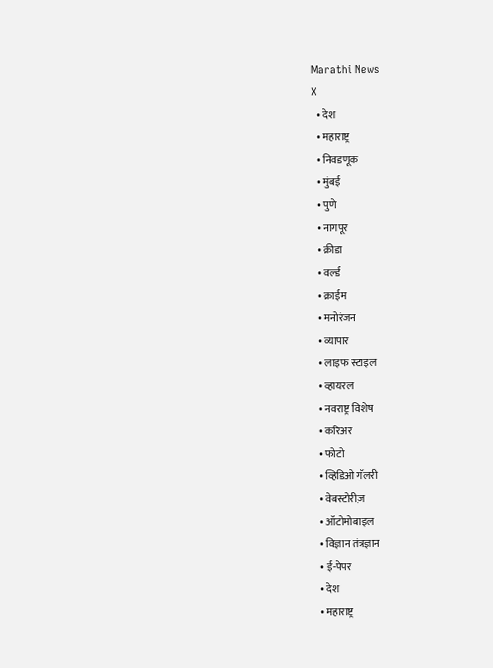Marathi News
X
  • देश
  • महाराष्ट्र
  • निवडणूक
  • मुंबई
  • पुणे
  • नागपूर
  • क्रीडा
  • वर्ल्ड
  • क्राईम
  • मनोरंजन
  • व्यापार
  • लाइफ स्टाइल
  • व्हायरल
  • नवराष्ट्र विशेष
  • करिअर
  • फोटो
  • व्हिडिओ गॅलरी
  • वेबस्टोरीज़
  • ऑटोमोबाइल
  • विज्ञान तंत्रज्ञान
  • ई-पेपर
  • देश
  • महाराष्ट्र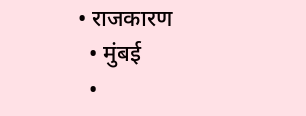• राजकारण
  • मुंबई
  •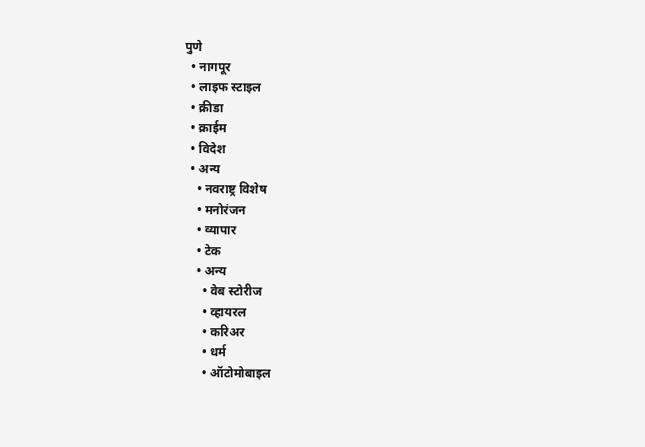पुणे
  • नागपूर
  • लाइफ स्टाइल
  • क्रीडा
  • क्राईम
  • विदेश
  • अन्य
    • नवराष्ट्र विशेष
    • मनोरंजन
    • व्यापार
    • टेक
    • अन्य
      • वेब स्टोरीज
      • व्हायरल
      • करिअर
      • धर्म
      • ऑटोमोबाइल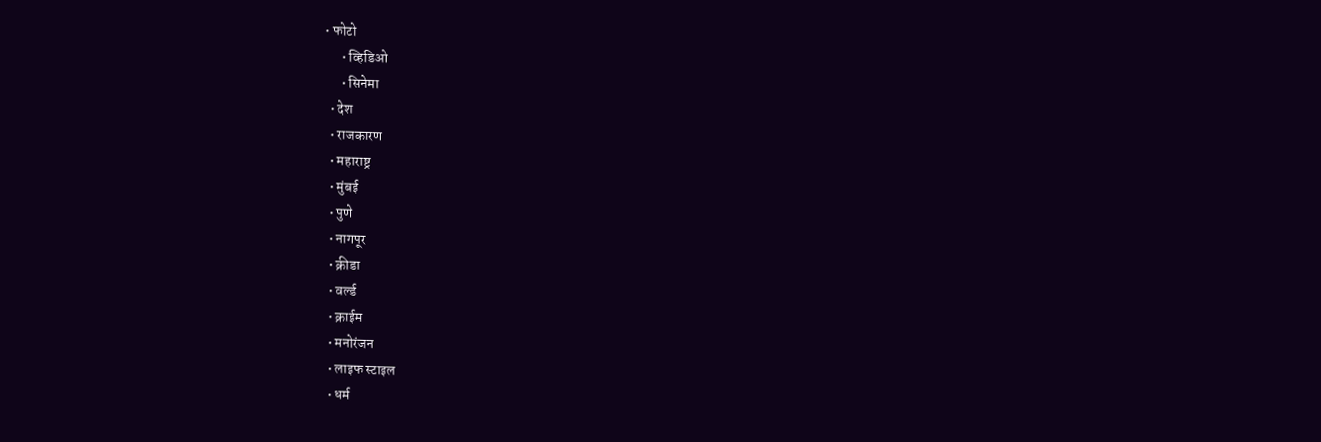• फोटो
      • व्हिडिओ
      • सिनेमा
  • देश
  • राजकारण
  • महाराष्ट्र
  • मुंबई
  • पुणे
  • नागपूर
  • क्रीडा
  • वर्ल्ड
  • क्राईम
  • मनोरंजन
  • लाइफ स्टाइल
  • धर्म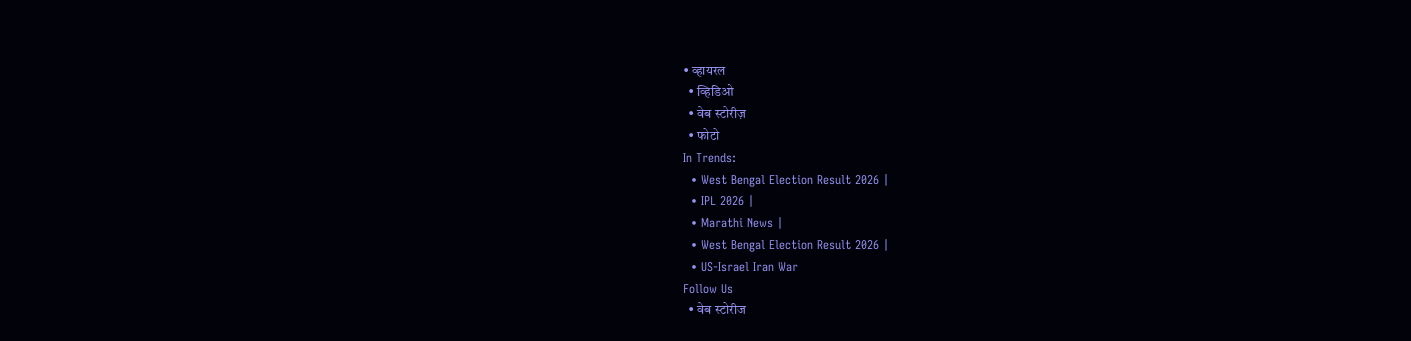• व्हायरल
  • व्हिडिओ
  • वेब स्टोरीज़
  • फोटो
In Trends:
  • West Bengal Election Result 2026 |
  • IPL 2026 |
  • Marathi News |
  • West Bengal Election Result 2026 |
  • US-Israel Iran War
Follow Us
  • वेब स्टोरीज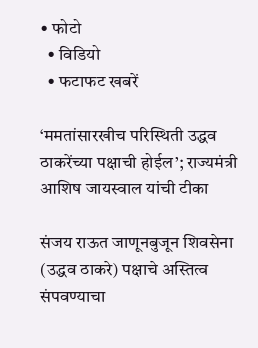• फोटो
  • विडियो
  • फटाफट खबरें

‘ममतांसारखीच परिस्थिती उद्धव ठाकरेंच्या पक्षाची होईल’; राज्यमंत्री आशिष जायस्वाल यांची टीका

संजय राऊत जाणूनबुजून शिवसेना (उद्धव ठाकरे) पक्षाचे अस्तित्व संपवण्याचा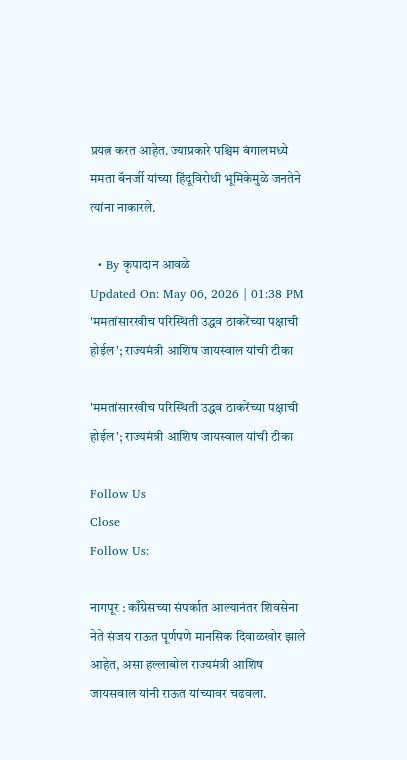प्रयत्न करत आहेत. ज्याप्रकारे पश्चिम बंगालमध्ये ममता बॅनर्जी यांच्या हिंदूविरोधी भूमिकेमुळे जनतेने त्यांना नाकारले.

  • By कृपादान आवळे
Updated On: May 06, 2026 | 01:38 PM
'ममतांसारखीच परिस्थिती उद्धव ठाकरेंच्या पक्षाची होईल'; राज्यमंत्री आशिष जायस्वाल यांची टीका

'ममतांसारखीच परिस्थिती उद्धव ठाकरेंच्या पक्षाची होईल'; राज्यमंत्री आशिष जायस्वाल यांची टीका

Follow Us
Close
Follow Us:

नागपूर : काँग्रेसच्या संपर्कात आल्यानंतर शिवसेना नेते संजय राऊत पूर्णपणे मानसिक दिवाळखोर झाले आहेत, असा हल्लाबोल राज्यमंत्री आशिष जायसवाल यांनी राऊत यांच्यावर चढवला.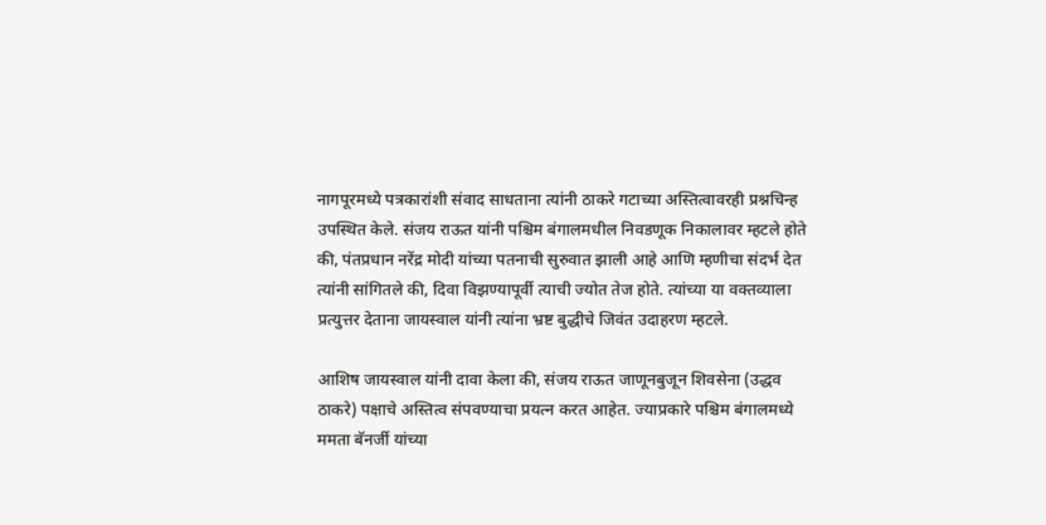नागपूरमध्ये पत्रकारांशी संवाद साधताना त्यांनी ठाकरे गटाच्या अस्तित्वावरही प्रश्नचिन्ह उपस्थित केले. संजय राऊत यांनी पश्चिम बंगालमधील निवडणूक निकालावर म्हटले होते की, पंतप्रधान नरेंद्र मोदी यांच्या पतनाची सुरुवात झाली आहे आणि म्हणीचा संदर्भ देत त्यांनी सांगितले की, दिवा विझण्यापूर्वी त्याची ज्योत तेज होते. त्यांच्या या वक्तव्याला प्रत्युत्तर देताना जायस्वाल यांनी त्यांना भ्रष्ट बुद्धीचे जिवंत उदाहरण म्हटले.

आशिष जायस्वाल यांनी दावा केला की, संजय राऊत जाणूनबुजून शिवसेना (उद्धव ठाकरे) पक्षाचे अस्तित्व संपवण्याचा प्रयत्न करत आहेत. ज्याप्रकारे पश्चिम बंगालमध्ये ममता बॅनर्जी यांच्या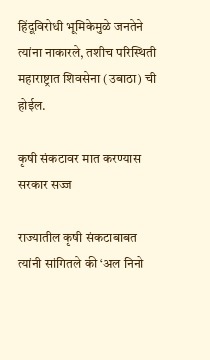हिंदूविरोधी भूमिकेमुळे जनतेने त्यांना नाकारले, तशीच परिस्थिती महाराष्ट्रात शिवसेना (उबाठा) ची होईल.

कृषी संकटावर मात करण्यास सरकार सज्ज

राज्यातील कृषी संकटाबाबत त्यांनी सांगितले की ‘अल निनो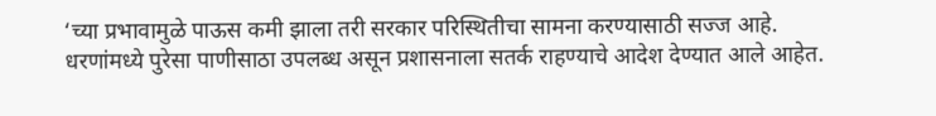‘च्या प्रभावामुळे पाऊस कमी झाला तरी सरकार परिस्थितीचा सामना करण्यासाठी सज्ज आहे. धरणांमध्ये पुरेसा पाणीसाठा उपलब्ध असून प्रशासनाला सतर्क राहण्याचे आदेश देण्यात आले आहेत.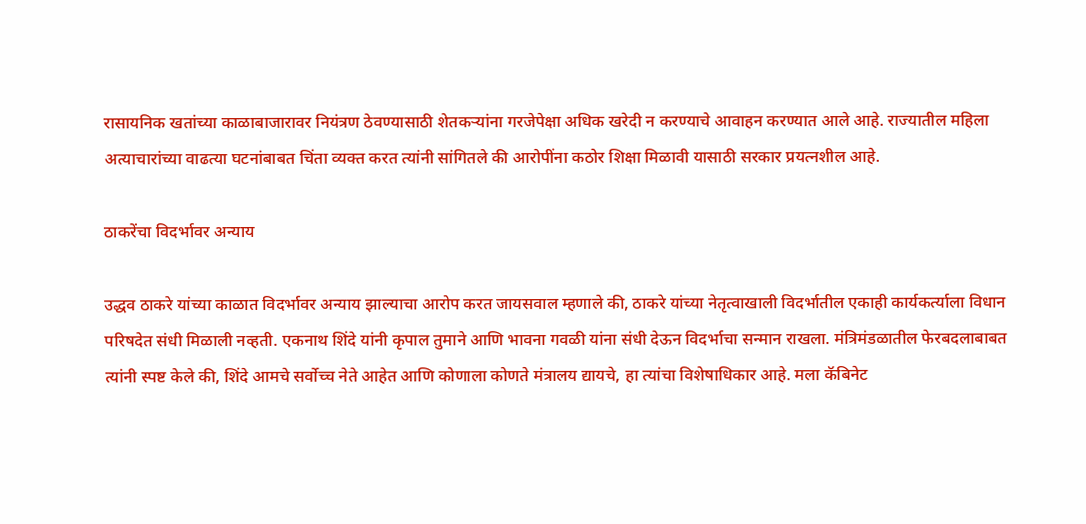रासायनिक खतांच्या काळाबाजारावर नियंत्रण ठेवण्यासाठी शेतकऱ्यांना गरजेपेक्षा अधिक खरेदी न करण्याचे आवाहन करण्यात आले आहे. राज्यातील महिला अत्याचारांच्या वाढत्या घटनांबाबत चिंता व्यक्त करत त्यांनी सांगितले की आरोपींना कठोर शिक्षा मिळावी यासाठी सरकार प्रयत्नशील आहे.

ठाकरेंचा विदर्भावर अन्याय

उद्धव ठाकरे यांच्या काळात विदर्भावर अन्याय झाल्याचा आरोप करत जायसवाल म्हणाले की, ठाकरे यांच्या नेतृत्वाखाली विदर्भातील एकाही कार्यकर्त्याला विधान परिषदेत संधी मिळाली नव्हती. एकनाथ शिंदे यांनी कृपाल तुमाने आणि भावना गवळी यांना संधी देऊन विदर्भाचा सन्मान राखला. मंत्रिमंडळातील फेरबदलाबाबत त्यांनी स्पष्ट केले की, शिंदे आमचे सर्वोच्च नेते आहेत आणि कोणाला कोणते मंत्रालय द्यायचे, हा त्यांचा विशेषाधिकार आहे. मला कॅबिनेट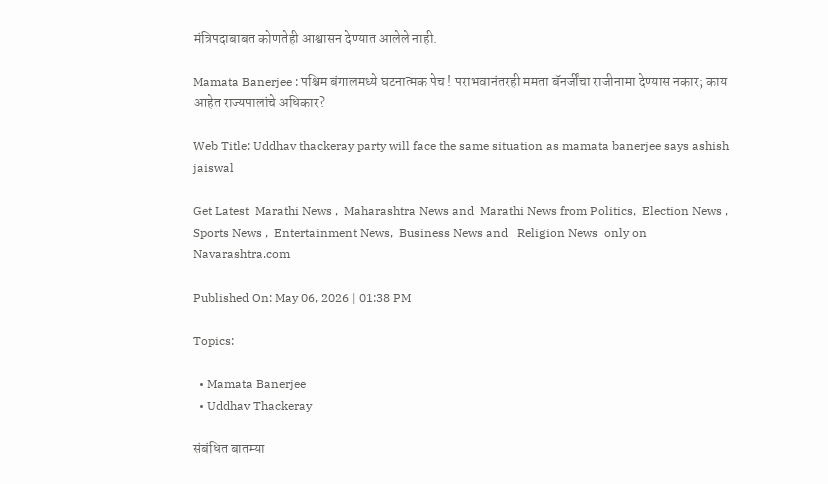मंत्रिपदाबाबत कोणतेही आश्वासन देण्यात आलेले नाही.

Mamata Banerjee : पश्चिम बंगालमध्ये घटनात्मक पेच ! पराभवानंतरही ममता बॅनर्जींचा राजीनामा देण्यास नकार; काय आहेत राज्यपालांचे अधिकार?

Web Title: Uddhav thackeray party will face the same situation as mamata banerjee says ashish jaiswal

Get Latest  Marathi News ,  Maharashtra News and  Marathi News from Politics,  Election News ,  Sports News ,  Entertainment News,  Business News and   Religion News  only on Navarashtra.com

Published On: May 06, 2026 | 01:38 PM

Topics:

  • Mamata Banerjee
  • Uddhav Thackeray

संबंधित बातम्या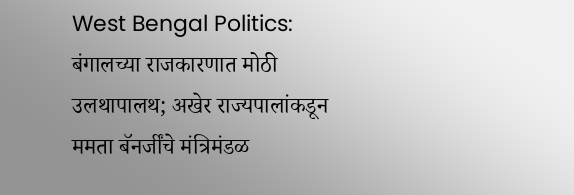West Bengal Politics: बंगालच्या राजकारणात मोठी उलथापालथ; अखेर राज्यपालांकडून ममता बॅनर्जींचे मंत्रिमंडळ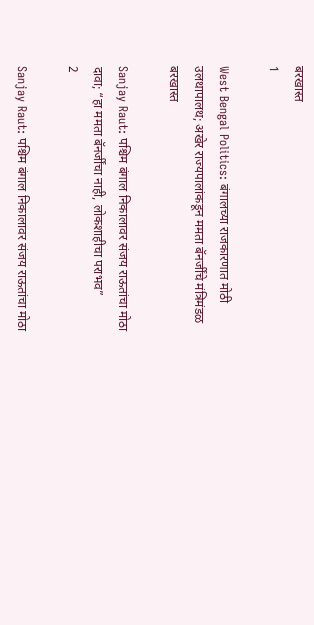बरखास्त
1

West Bengal Politics: बंगालच्या राजकारणात मोठी उलथापालथ; अखेर राज्यपालांकडून ममता बॅनर्जींचे मंत्रिमंडळ बरखास्त

Sanjay Raut: पश्चिम बंगाल निकालावर संजय राऊतांचा मोठा दावा; “हा ममता बॅनर्जींचा नाही, लोकशाहीचा पराभव”
2

Sanjay Raut: पश्चिम बंगाल निकालावर संजय राऊतांचा मोठा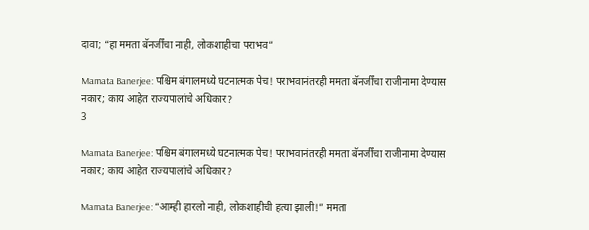दावा; “हा ममता बॅनर्जींचा नाही, लोकशाहीचा पराभव”

Mamata Banerjee: पश्चिम बंगालमध्ये घटनात्मक पेच! पराभवानंतरही ममता बॅनर्जींचा राजीनामा देण्यास नकार; काय आहेत राज्यपालांचे अधिकार?
3

Mamata Banerjee: पश्चिम बंगालमध्ये घटनात्मक पेच! पराभवानंतरही ममता बॅनर्जींचा राजीनामा देण्यास नकार; काय आहेत राज्यपालांचे अधिकार?

Mamata Banerjee: “आम्ही हारलो नाही, लोकशाहीची हत्या झाली!” ममता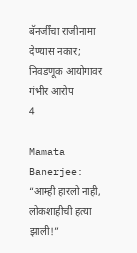बॅनर्जींचा राजीनामा देण्यास नकार; निवडणूक आयोगावर गंभीर आरोप
4

Mamata Banerjee: “आम्ही हारलो नाही, लोकशाहीची हत्या झाली!”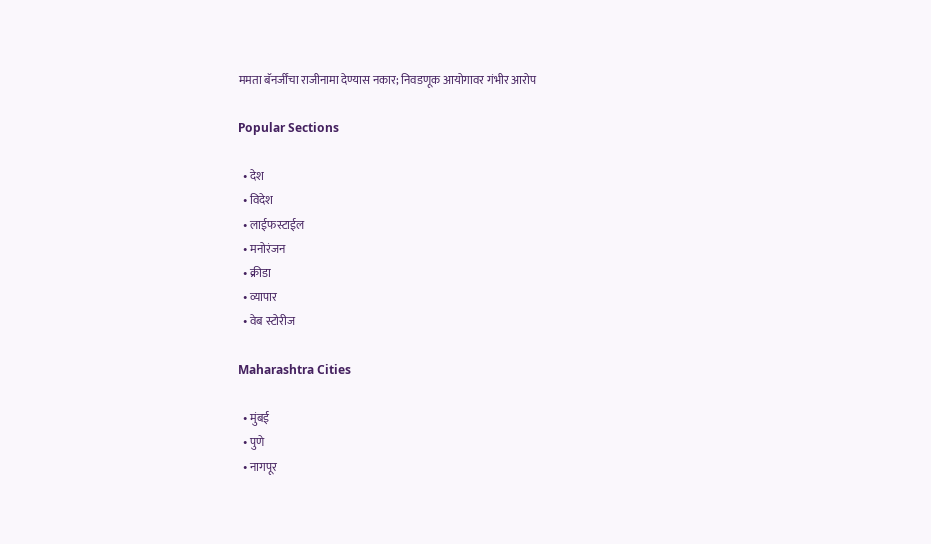ममता बॅनर्जींचा राजीनामा देण्यास नकार; निवडणूक आयोगावर गंभीर आरोप

Popular Sections

  • देश
  • विदेश
  • लाईफस्टाईल
  • मनोरंजन
  • क्रीडा
  • व्यापार
  • वेब स्टोरीज

Maharashtra Cities

  • मुंबई
  • पुणे
  • नागपूर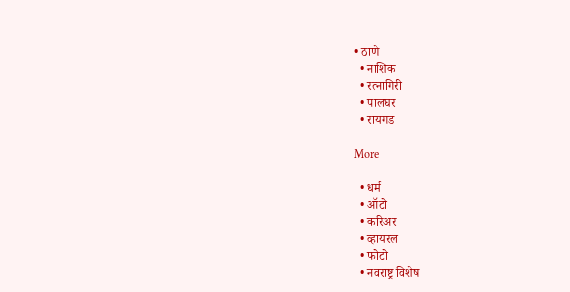• ठाणे
  • नाशिक
  • रत्नागिरी
  • पालघर
  • रायगड

More

  • धर्म
  • ऑटो
  • करिअर
  • व्हायरल
  • फोटो
  • नवराष्ट्र विशेष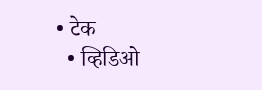• टेक
  • व्हिडिओ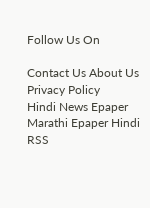Follow Us On

Contact Us About Us Privacy Policy
Hindi News Epaper Marathi Epaper Hindi RSS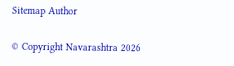Sitemap Author

© Copyright Navarashtra 2026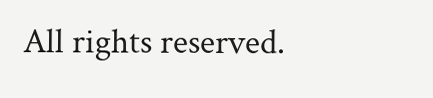All rights reserved.